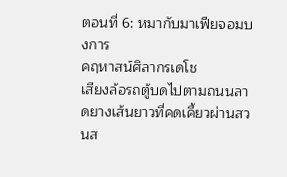ตอนที่ 6: หมากับมาเฟียจอมบงการ
คฤหาสน์ศิลากรเดโช
เสียงล้อรถตู้บดไปตามถนนลาดยางเส้นยาวที่คดเคี้ยวผ่านสวนส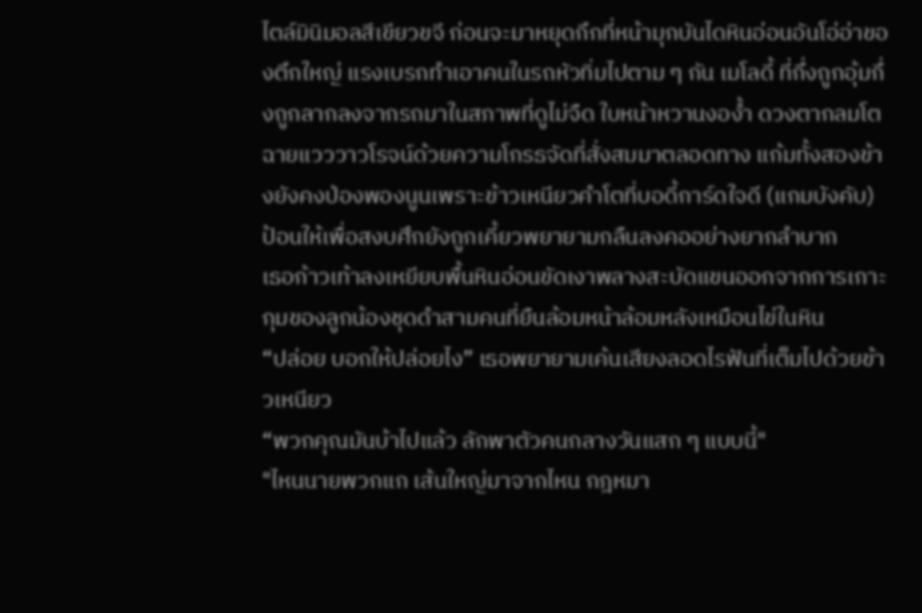ไตล์มินิมอลสีเขียวขจี ก่อนจะมาหยุดกึกที่หน้ามุกบันไดหินอ่อนอันโอ่อ่าของตึกใหญ่ แรงเบรกทำเอาคนในรถหัวทิ่มไปตาม ๆ กัน เมโลดี้ ที่กึ่งถูกอุ้มกึ่งถูกลากลงจากรถมาในสภาพที่ดูไม่จืด ใบหน้าหวานงอง้ำ ดวงตากลมโตฉายแวววาวโรจน์ด้วยความโกรธจัดที่สั่งสมมาตลอดทาง แก้มทั้งสองข้างยังคงป่องพองนูนเพราะข้าวเหนียวคำโตที่บอดี้การ์ดใจดี (แกมบังคับ) ป้อนให้เพื่อสงบศึกยังถูกเคี้ยวพยายามกลืนลงคออย่างยากลำบาก
เธอก้าวเท้าลงเหยียบพื้นหินอ่อนขัดเงาพลางสะบัดแขนออกจากการเกาะกุมของลูกน้องชุดดำสามคนที่ยืนล้อมหน้าล้อมหลังเหมือนไข่ในหิน
“ปล่อย บอกให้ปล่อยไง” เธอพยายามเค้นเสียงลอดไรฟันที่เต็มไปด้วยข้าวเหนียว
“พวกคุณมันบ้าไปแล้ว ลักพาตัวคนกลางวันแสก ๆ แบบนี้"
"ไหนนายพวกแก เส้นใหญ่มาจากไหน กฎหมา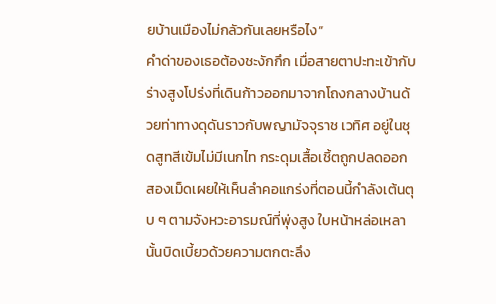ยบ้านเมืองไม่กลัวกันเลยหรือไง”
คำด่าของเธอต้องชะงักกึก เมื่อสายตาปะทะเข้ากับร่างสูงโปร่งที่เดินก้าวออกมาจากโถงกลางบ้านด้วยท่าทางดุดันราวกับพญามัจจุราช เวทิศ อยู่ในชุดสูทสีเข้มไม่มีเนกไท กระดุมเสื้อเชิ้ตถูกปลดออกสองเม็ดเผยให้เห็นลำคอแกร่งที่ตอนนี้กำลังเต้นตุบ ๆ ตามจังหวะอารมณ์ที่พุ่งสูง ใบหน้าหล่อเหลานั้นบิดเบี้ยวด้วยความตกตะลึง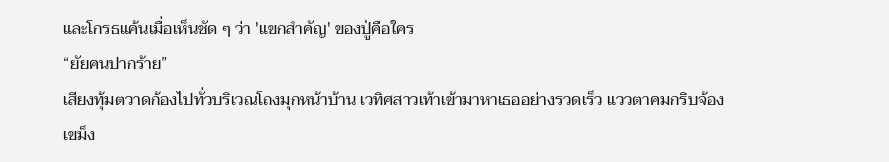และโกรธแค้นเมื่อเห็นชัด ๆ ว่า 'แขกสำคัญ' ของปู่คือใคร
“ยัยคนปากร้าย”
เสียงทุ้มตวาดก้องไปทั่วบริเวณโถงมุกหน้าบ้าน เวทิศสาวเท้าเข้ามาหาเธออย่างรวดเร็ว แววตาคมกริบจ้องเขม็ง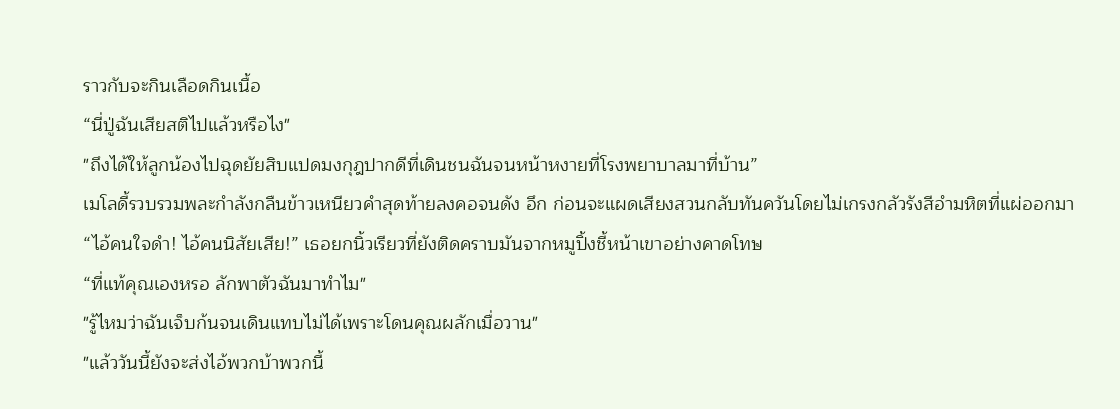ราวกับจะกินเลือดกินเนื้อ
“นี่ปู่ฉันเสียสติไปแล้วหรือไง"
"ถึงได้ให้ลูกน้องไปฉุดยัยสิบแปดมงกุฎปากดีที่เดินชนฉันจนหน้าหงายที่โรงพยาบาลมาที่บ้าน”
เมโลดี้รวบรวมพละกำลังกลืนข้าวเหนียวคำสุดท้ายลงคอจนดัง อึก ก่อนจะแผดเสียงสวนกลับทันควันโดยไม่เกรงกลัวรังสีอำมหิตที่แผ่ออกมา
“ไอ้คนใจดำ! ไอ้คนนิสัยเสีย!” เธอยกนิ้วเรียวที่ยังติดคราบมันจากหมูปิ้งชี้หน้าเขาอย่างคาดโทษ
“ที่แท้คุณเองหรอ ลักพาตัวฉันมาทำไม"
"รู้ไหมว่าฉันเจ็บก้นจนเดินแทบไม่ได้เพราะโดนคุณผลักเมื่อวาน"
"แล้ววันนี้ยังจะส่งไอ้พวกบ้าพวกนี้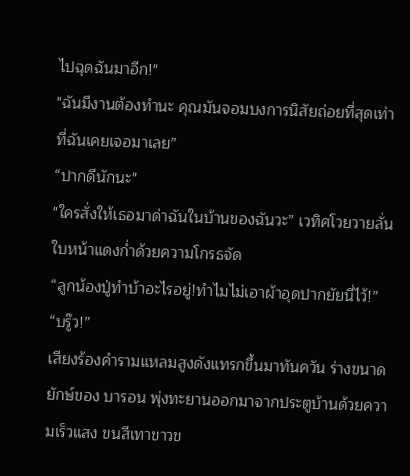ไปฉุดฉันมาอีก!"
"ฉันมีงานต้องทำนะ คุณมันจอมบงการนิสัยถ่อยที่สุดเท่าที่ฉันเคยเจอมาเลย”
“ปากดีนักนะ"
"ใครสั่งให้เธอมาด่าฉันในบ้านของฉันวะ” เวทิศโวยวายลั่น ใบหน้าแดงก่ำด้วยความโกรธจัด
“ลูกน้องปู่ทำบ้าอะไรอยู่!ทำไมไม่เอาผ้าอุดปากยัยนี่ไว้!”
“บรู๊ว!”
เสียงร้องคำรามแหลมสูงดังแทรกขึ้นมาทันควัน ร่างขนาดยักษ์ของ บารอน พุ่งทะยานออกมาจากประตูบ้านด้วยความเร็วแสง ขนสีเทาขาวข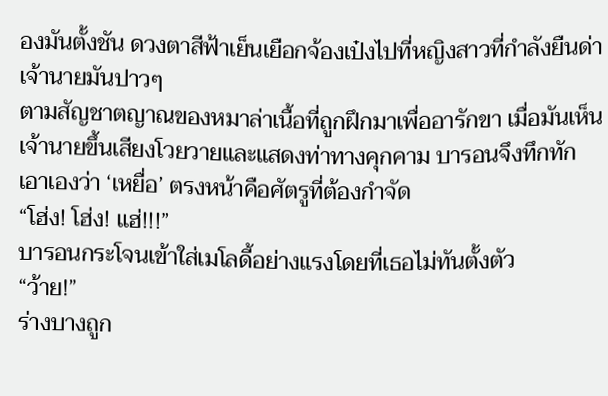องมันตั้งชัน ดวงตาสีฟ้าเย็นเยือกจ้องเป๋งไปที่หญิงสาวที่กำลังยืนด่าเจ้านายมันปาวๆ
ตามสัญชาตญาณของหมาล่าเนื้อที่ถูกฝึกมาเพื่ออารักขา เมื่อมันเห็นเจ้านายขึ้นเสียงโวยวายและแสดงท่าทางคุกคาม บารอนจึงทึกทักเอาเองว่า ‘เหยื่อ’ ตรงหน้าคือศัตรูที่ต้องกำจัด
“โฮ่ง! โฮ่ง! แฮ่!!!”
บารอนกระโจนเข้าใส่เมโลดี้อย่างแรงโดยที่เธอไม่ทันตั้งตัว
“ว้าย!”
ร่างบางถูก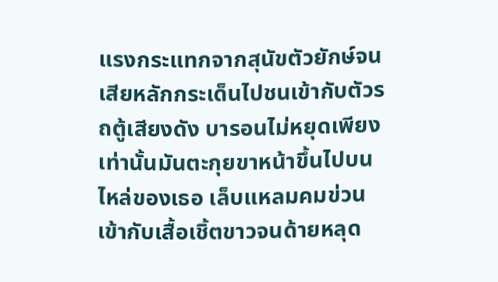แรงกระแทกจากสุนัขตัวยักษ์จนเสียหลักกระเด็นไปชนเข้ากับตัวรถตู้เสียงดัง บารอนไม่หยุดเพียงเท่านั้นมันตะกุยขาหน้าขึ้นไปบนไหล่ของเธอ เล็บแหลมคมข่วนเข้ากับเสื้อเชิ้ตขาวจนด้ายหลุด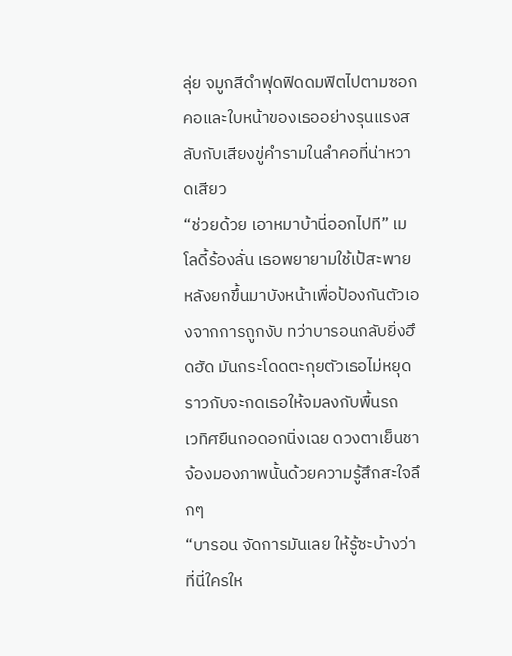ลุ่ย จมูกสีดำฟุดฟิดดมฟิตไปตามซอกคอและใบหน้าของเธออย่างรุนแรงสลับกับเสียงขู่คำรามในลำคอที่น่าหวาดเสียว
“ช่วยด้วย เอาหมาบ้านี่ออกไปที” เมโลดี้ร้องลั่น เธอพยายามใช้เป้สะพายหลังยกขึ้นมาบังหน้าเพื่อป้องกันตัวเองจากการถูกงับ ทว่าบารอนกลับยิ่งฮึดฮัด มันกระโดดตะกุยตัวเธอไม่หยุดราวกับจะกดเธอให้จมลงกับพื้นรถ
เวทิศยืนกอดอกนิ่งเฉย ดวงตาเย็นชาจ้องมองภาพนั้นด้วยความรู้สึกสะใจลึกๆ
“บารอน จัดการมันเลย ให้รู้ซะบ้างว่าที่นี่ใครให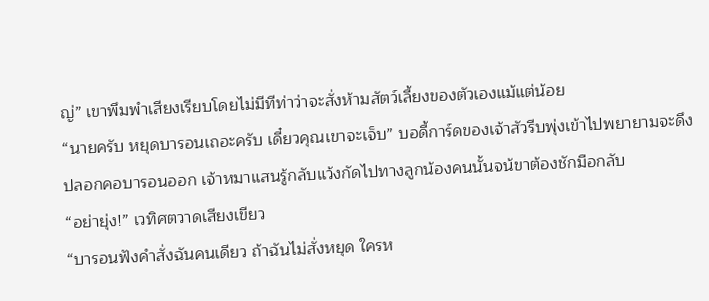ญ่” เขาพึมพำเสียงเรียบโดยไม่มีทีท่าว่าจะสั่งห้ามสัตว์เลี้ยงของตัวเองแม้แต่น้อย
“นายครับ หยุดบารอนเถอะครับ เดี๋ยวคุณเขาจะเจ็บ” บอดี้การ์ดของเจ้าสัวรีบพุ่งเข้าไปพยายามจะดึงปลอกคอบารอนออก เจ้าหมาแสนรู้กลับแว้งกัดไปทางลูกน้องคนนั้นจน้ขาต้องชักมือกลับ
“อย่ายุ่ง!” เวทิศตวาดเสียงเขียว
“บารอนฟังคำสั่งฉันคนเดียว ถ้าฉันไม่สั่งหยุด ใครห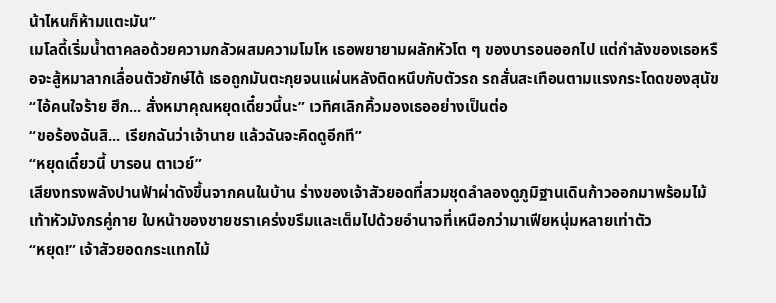น้าไหนก็ห้ามแตะมัน”
เมโลดี้เริ่มน้ำตาคลอด้วยความกลัวผสมความโมโห เธอพยายามผลักหัวโต ๆ ของบารอนออกไป แต่กำลังของเธอหรือจะสู้หมาลากเลื่อนตัวยักษ์ได้ เธอถูกมันตะกุยจนแผ่นหลังติดหนึบกับตัวรถ รถสั่นสะเทือนตามแรงกระโดดของสุนัข
“ไอ้คนใจร้าย ฮึก... สั่งหมาคุณหยุดเดี๋ยวนี้นะ” เวทิศเลิกคิ้วมองเธออย่างเป็นต่อ
“ขอร้องฉันสิ... เรียกฉันว่าเจ้านาย แล้วฉันจะคิดดูอีกที”
“หยุดเดี๋ยวนี้ บารอน ตาเวย์”
เสียงทรงพลังปานฟ้าผ่าดังขึ้นจากคนในบ้าน ร่างของเจ้าสัวยอดที่สวมชุดลำลองดูภูมิฐานเดินก้าวออกมาพร้อมไม้เท้าหัวมังกรคู่กาย ใบหน้าของชายชราเคร่งขรึมและเต็มไปด้วยอำนาจที่เหนือกว่ามาเฟียหนุ่มหลายเท่าตัว
“หยุด!” เจ้าสัวยอดกระแทกไม้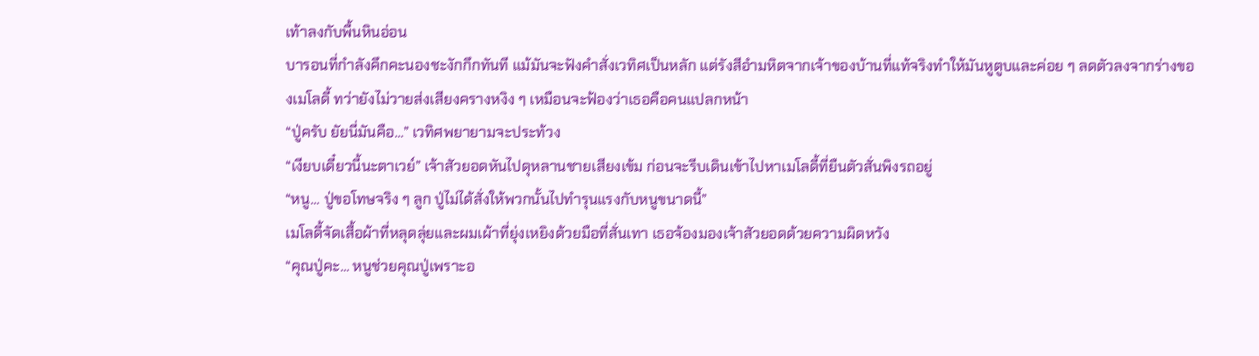เท้าลงกับพื้นหินอ่อน
บารอนที่กำลังคึกคะนองชะงักกึกทันที แม้มันจะฟังคำสั่งเวทิศเป็นหลัก แต่รังสีอำมหิตจากเจ้าของบ้านที่แท้จริงทำให้มันหูตูบและค่อย ๆ ลดตัวลงจากร่างของเมโลดี้ ทว่ายังไม่วายส่งเสียงครางหงิง ๆ เหมือนจะฟ้องว่าเธอคือคนแปลกหน้า
“ปู่ครับ ยัยนี่มันคือ...” เวทิศพยายามจะประท้วง
“เงียบเดี๋ยวนี้นะตาเวย์” เจ้าสัวยอดหันไปดุหลานชายเสียงเข้ม ก่อนจะรีบเดินเข้าไปหาเมโลดี้ที่ยืนตัวสั่นพิงรถอยู่
“หนู... ปู่ขอโทษจริง ๆ ลูก ปู่ไม่ได้สั่งให้พวกนั้นไปทำรุนแรงกับหนูขนาดนี้”
เมโลดี้จัดเสื้อผ้าที่หลุดลุ่ยและผมเผ้าที่ยุ่งเหยิงด้วยมือที่สั่นเทา เธอจ้องมองเจ้าสัวยอดด้วยความผิดหวัง
“คุณปู่คะ... หนูช่วยคุณปู่เพราะอ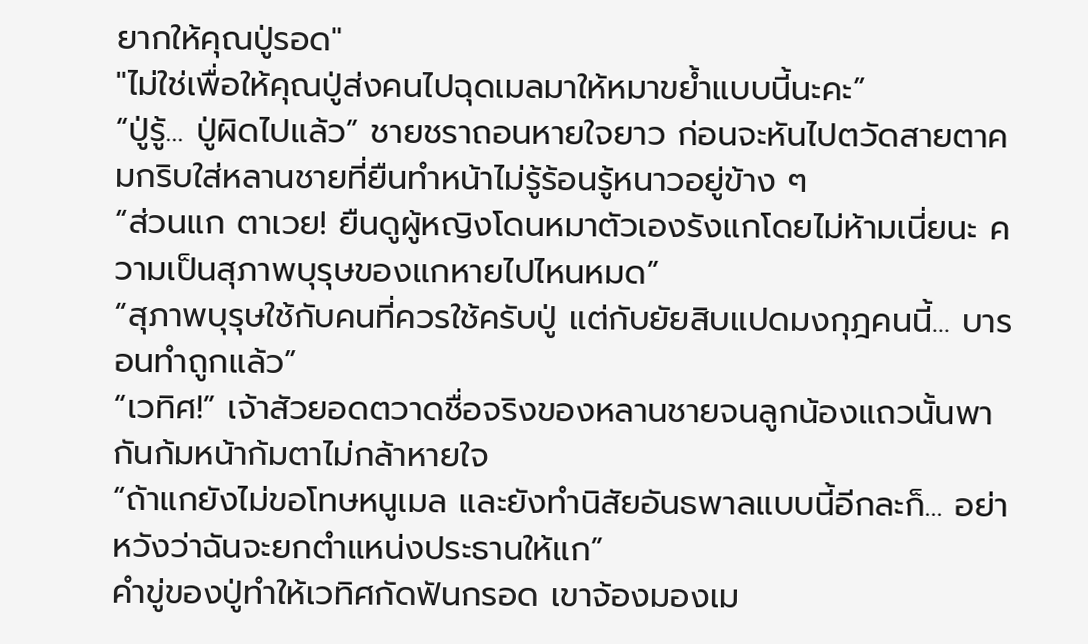ยากให้คุณปู่รอด"
"ไม่ใช่เพื่อให้คุณปู่ส่งคนไปฉุดเมลมาให้หมาขย้ำแบบนี้นะคะ”
“ปู่รู้... ปู่ผิดไปแล้ว” ชายชราถอนหายใจยาว ก่อนจะหันไปตวัดสายตาคมกริบใส่หลานชายที่ยืนทำหน้าไม่รู้ร้อนรู้หนาวอยู่ข้าง ๆ
“ส่วนแก ตาเวย! ยืนดูผู้หญิงโดนหมาตัวเองรังแกโดยไม่ห้ามเนี่ยนะ ความเป็นสุภาพบุรุษของแกหายไปไหนหมด”
“สุภาพบุรุษใช้กับคนที่ควรใช้ครับปู่ แต่กับยัยสิบแปดมงกุฎคนนี้... บารอนทำถูกแล้ว”
“เวทิศ!” เจ้าสัวยอดตวาดชื่อจริงของหลานชายจนลูกน้องแถวนั้นพากันก้มหน้าก้มตาไม่กล้าหายใจ
“ถ้าแกยังไม่ขอโทษหนูเมล และยังทำนิสัยอันธพาลแบบนี้อีกละก็... อย่าหวังว่าฉันจะยกตำแหน่งประธานให้แก”
คำขู่ของปู่ทำให้เวทิศกัดฟันกรอด เขาจ้องมองเม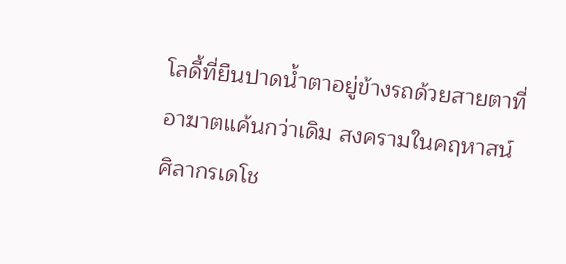โลดี้ที่ยืนปาดน้ำตาอยู่ข้างรถด้วยสายตาที่อาฆาตแค้นกว่าเดิม สงครามในคฤหาสน์ศิลากรเดโช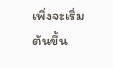เพิ่งจะเริ่มต้นขึ้น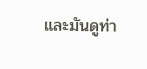และมันดูท่า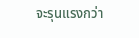จะรุนแรงกว่า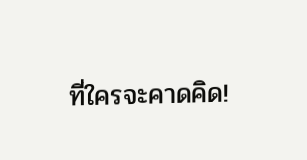ที่ใครจะคาดคิด!